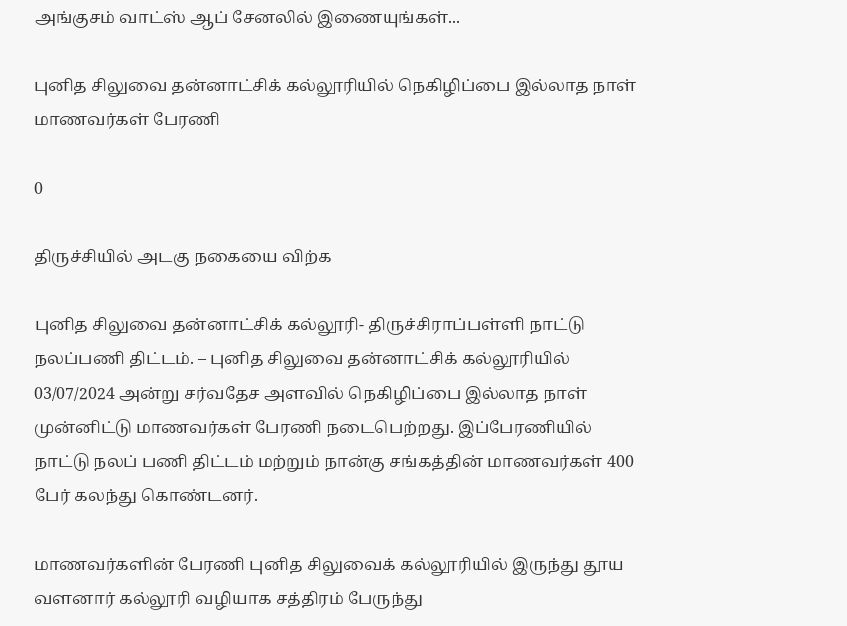அங்குசம் வாட்ஸ் ஆப் சேனலில் இணையுங்கள்...

புனித சிலுவை தன்னாட்சிக் கல்லூரியில் நெகிழிப்பை இல்லாத நாள் மாணவர்கள் பேரணி

0

திருச்சியில் அடகு நகையை விற்க

புனித சிலுவை தன்னாட்சிக் கல்லூரி- திருச்சிராப்பள்ளி நாட்டு நலப்பணி திட்டம். – புனித சிலுவை தன்னாட்சிக் கல்லூரியில் 03/07/2024 அன்று சர்வதேச அளவில் நெகிழிப்பை இல்லாத நாள் முன்னிட்டு மாணவர்கள் பேரணி நடைபெற்றது. இப்பேரணியில் நாட்டு நலப் பணி திட்டம் மற்றும் நான்கு சங்கத்தின் மாணவர்கள் 400 பேர் கலந்து கொண்டனர்.

மாணவர்களின் பேரணி புனித சிலுவைக் கல்லூரியில் இருந்து தூய வளனார் கல்லூரி வழியாக சத்திரம் பேருந்து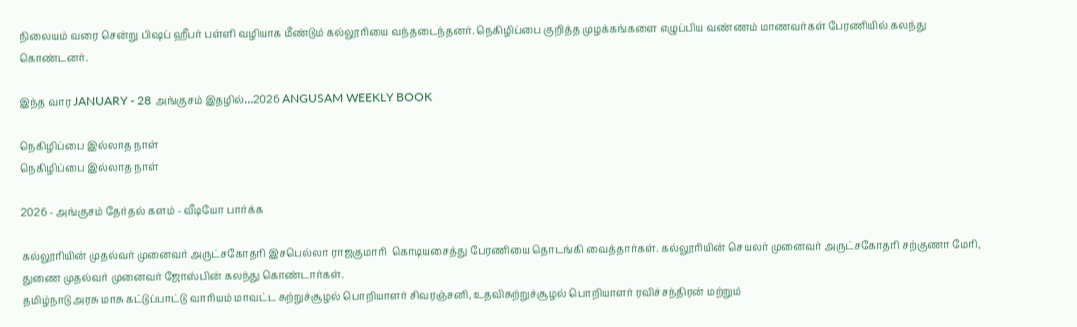நிலையம் வரை சென்று பிஷப் ஹீபர் பள்ளி வழியாக மீண்டும் கல்லூரியை வந்தடைந்தனர். நெகிழிப்பை குறித்த முழக்கங்களை எழுப்பிய வண்ணம் மாணவர்கள் பேரணியில் கலந்து கொண்டனர்.

இந்த வார JANUARY - 28 அங்குசம் இதழில்…2026 ANGUSAM WEEKLY BOOK

நெகிழிப்பை இல்லாத நாள்
நெகிழிப்பை இல்லாத நாள்

2026 - அங்குசம் தேர்தல் களம் - வீடியோ பார்க்க

கல்லூரியின் முதல்வர் முனைவர் அருட்சகோதரி இசபெல்லா ராஜகுமாரி  கொடியசைத்து பேரணியை தொடங்கி வைத்தார்கள். கல்லூரியின் செயலர் முனைவர் அருட்சகோதரி சற்குணா மேரி, துணை முதல்வர் முனைவர் ஜோஸ்பின் கலந்து கொண்டார்கள்.
தமிழ்நாடு அரசு மாசு கட்டுப்பாட்டு வாரியம் மாவட்ட சுற்றுச்சூழல் பொறியாளர் சிவரஞ்சனி, உதவிசுற்றுச்சூழல் பொறியாளர் ரவிச்சந்திரன் மற்றும்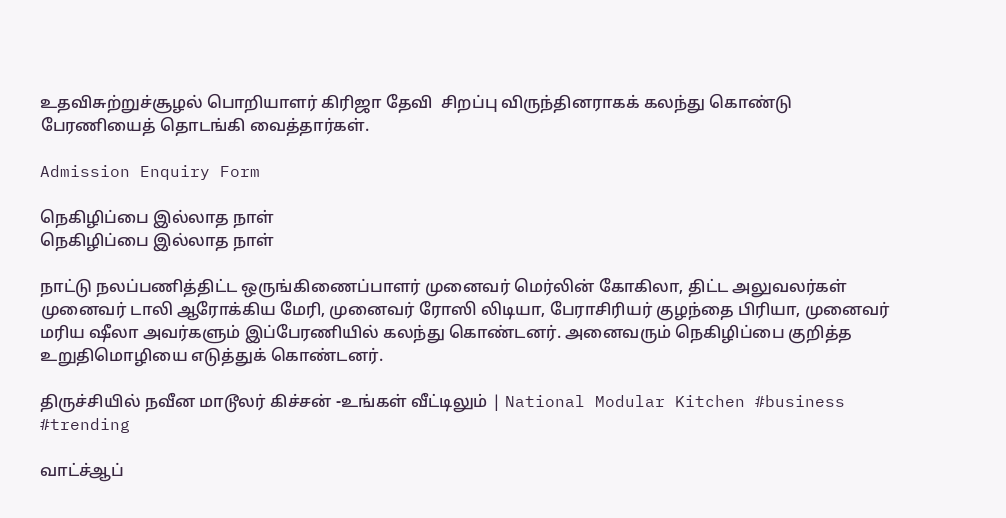உதவிசுற்றுச்சூழல் பொறியாளர் கிரிஜா தேவி  சிறப்பு விருந்தினராகக் கலந்து கொண்டு பேரணியைத் தொடங்கி வைத்தார்கள்.

Admission Enquiry Form

நெகிழிப்பை இல்லாத நாள்
நெகிழிப்பை இல்லாத நாள்

நாட்டு நலப்பணித்திட்ட ஒருங்கிணைப்பாளர் முனைவர் மெர்லின் கோகிலா, திட்ட அலுவலர்கள் முனைவர் டாலி ஆரோக்கிய மேரி, முனைவர் ரோஸி லிடியா, பேராசிரியர் குழந்தை பிரியா, முனைவர் மரிய ஷீலா அவர்களும் இப்பேரணியில் கலந்து கொண்டனர். அனைவரும் நெகிழிப்பை குறித்த உறுதிமொழியை எடுத்துக் கொண்டனர்.

திருச்சியில் நவீன மாடூலர் கிச்சன் -உங்கள் வீட்டிலும் | National Modular Kitchen #business #trending

வாட்ச்ஆப்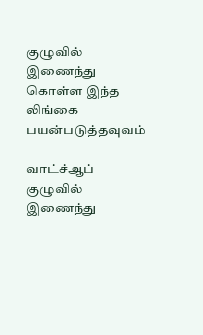குழுவில் இணைந்து கொள்ள இந்த லிங்கை பயன்படுத்தவுவம்

வாட்ச்ஆப் குழுவில் இணைந்து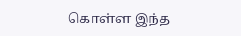கொள்ள இந்த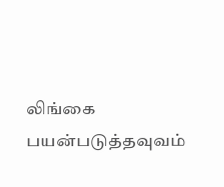லிங்கை பயன்படுத்தவுவம்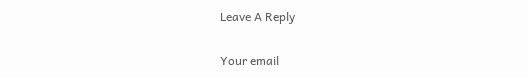Leave A Reply

Your email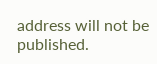address will not be published.